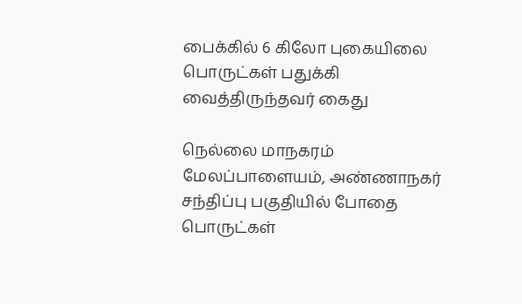பைக்கில் 6 கிலோ புகையிலை பொருட்கள் பதுக்கி வைத்திருந்தவர் கைது

நெல்லை மாநகரம் மேலப்பாளையம், அண்ணாநகர் சந்திப்பு பகுதியில் போதை பொருட்கள்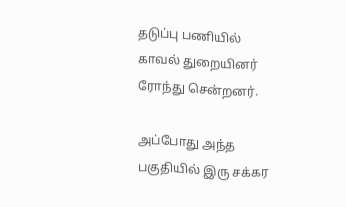தடுப்பு பணியில் காவல் துறையினர் ரோந்து சென்றனர்.

அப்போது அந்த பகுதியில் இரு சக்கர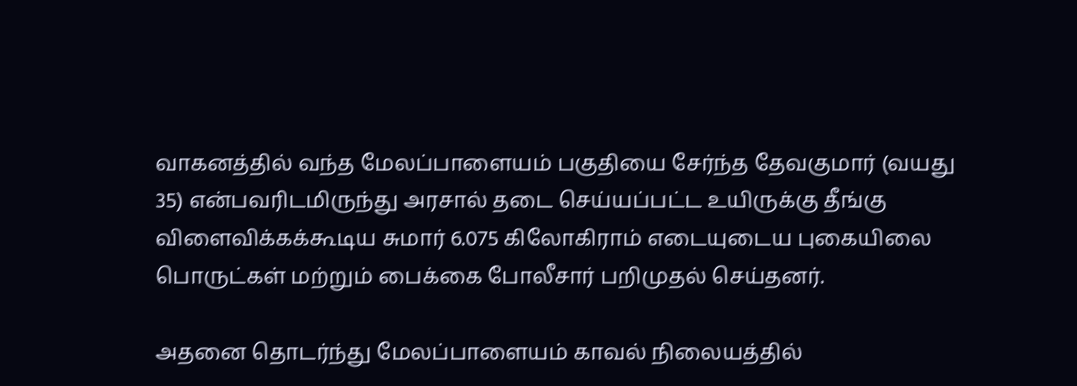வாகனத்தில் வந்த மேலப்பாளையம் பகுதியை சேர்ந்த தேவகுமார் (வயது 35) என்பவரிடமிருந்து அரசால் தடை செய்யப்பட்ட உயிருக்கு தீங்கு விளைவிக்கக்கூடிய சுமார் 6.075 கிலோகிராம் எடையுடைய புகையிலை பொருட்கள் மற்றும் பைக்கை போலீசார் பறிமுதல் செய்தனர்.

அதனை தொடர்ந்து மேலப்பாளையம் காவல் நிலையத்தில்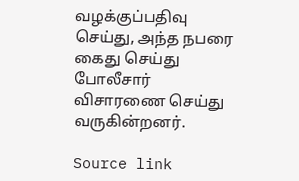வழக்குப்பதிவு செய்து, அந்த நபரை கைது செய்து போலீசார் விசாரணை செய்து வருகின்றனர்.

Source link